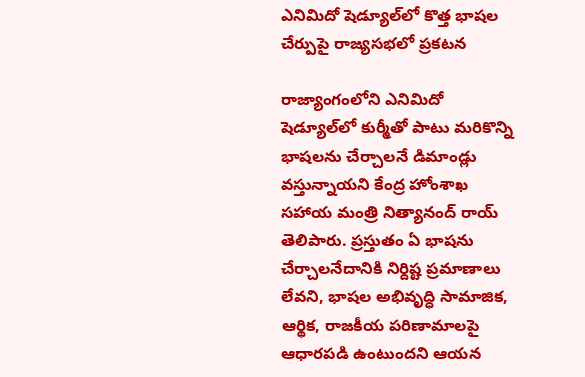ఎనిమిదో షెడ్యూల్‌లో కొత్త భాషల చేర్పుపై రాజ్యసభలో ప్రకటన

రాజ్యాంగంలోని ఎనిమిదో షెడ్యూల్‌లో కుర్మీతో పాటు మరికొన్ని భాషలను చేర్చాలనే డిమాండ్లు వస్తున్నాయని కేంద్ర హోంశాఖ సహాయ మంత్రి నిత్యానంద్ రాయ్ తెలిపారు. ప్రస్తుతం ఏ భాషను చేర్చాలనేదానికి నిర్దిష్ట ప్రమాణాలు లేవని, భాషల అభివృద్ధి సామాజిక, ఆర్థిక, రాజకీయ పరిణామాలపై ఆధారపడి ఉంటుందని ఆయన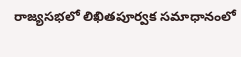రాజ్యసభలో లిఖితపూర్వక సమాధానంలో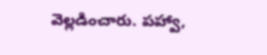వెల్లడించారు. పహ్వా,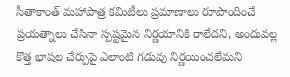సీతాకాంత్ మహాపాత్ర కమిటీలు ప్రమాణాలు రూపొందించే ప్రయత్నాలు చేసినా స్పష్టమైన నిర్ణయానికి రాలేదని, అందువల్ల కొత్త భాషల చేర్పుపై ఎలాంటి గడువు నిర్ణయించలేమని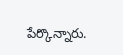పేర్కొన్నారు.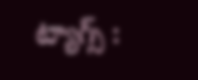ట్యాగ్స్ :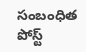సంబంధిత పోస్ట్